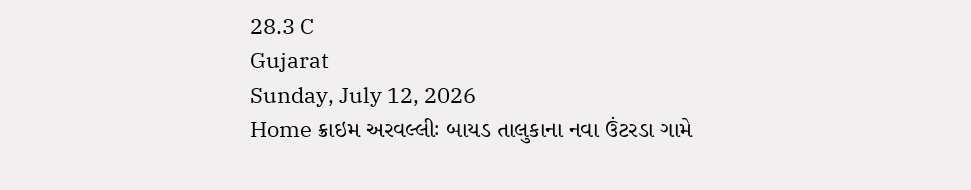28.3 C
Gujarat
Sunday, July 12, 2026
Home ક્રાઇમ અરવલ્લીઃ બાયડ તાલુકાના નવા ઉંટરડા ગામે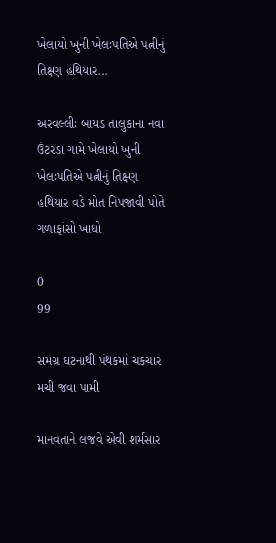ખેલાયો ખુની ખેલઃપતિએ પત્નીનું તિક્ષ્ણ હથિયાર...

અરવલ્લીઃ બાયડ તાલુકાના નવા ઉંટરડા ગામે ખેલાયો ખુની ખેલઃપતિએ પત્નીનું તિક્ષ્ણ હથિયાર વડે મોત નિપજાવી પોતે ગળાફાંસો ખાધો

0
99

સમગ્ર ઘટનાથી પંથકમાં ચકચાર મચી જવા પામી

માનવતાને લજવે એવી શર્મસાર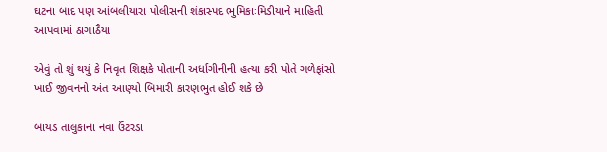ઘટના બાદ પણ આંબલીયારા પોલીસની શંકાસ્પદ ભુમિકાઃમિડીયાને માહિતી આપવામાં ઠાગાઠૈયા

એવું તો શું થયું કે નિવૃત શિક્ષકે પોતાની અર્ધાગીનીની હત્યા કરી પોતે ગળેફાંસો ખાઈ જીવનનો અંત આણ્યો બિમારી કારણભુત હોઈ શકે છે

બાયડ તાલુકાના નવા ઉંટરડા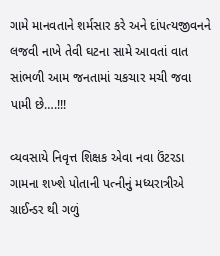ગામે માનવતાને શર્મસાર કરે અને દાંપત્યજીવનને લજવી નાખે તેવી ઘટના સામે આવતાં વાત સાંભળી આમ જનતામાં ચકચાર મચી જવા પામી છે….!!!

વ્યવસાયે નિવૃત્ત શિક્ષક એવા નવા ઉંટરડા ગામના શખ્શે પોતાની પત્નીનું મધ્યરાત્રીએ ગ્રાઈન્ડર થી ગળું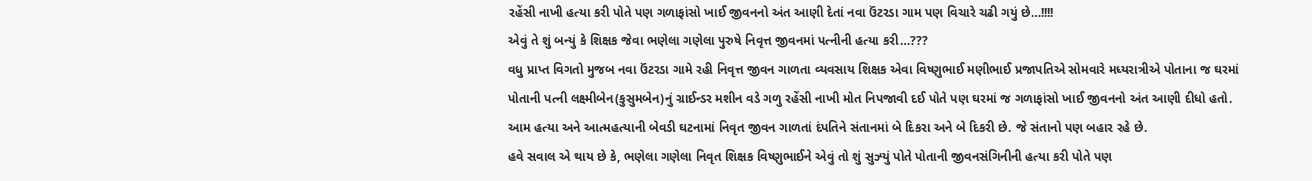રહેંસી નાખી હત્યા કરી પોતે પણ ગળાફાંસો ખાઈ જીવનનો અંત આણી દેતાં નવા ઉંટરડા ગામ પણ વિચારે ચઢી ગયું છે…!!!!
એવું તે શું બન્યું કે શિક્ષક જેવા ભણેલા ગણેલા પુરુષે નિવૃત્ત જીવનમાં પત્નીની હત્યા કરી…???
વધુ પ્રાપ્ત વિગતો મુજબ નવા ઉંટરડા ગામે રહી નિવૃત્ત જીવન ગાળતા વ્યવસાય શિક્ષક એવા વિષ્ણુભાઈ મણીભાઈ પ્રજાપતિએ સોમવારે મધ્યરાત્રીએ પોતાના જ ઘરમાં પોતાની પત્ની લક્ષ્મીબેન(કુસુમબેન)નું ગ્રાઈન્ડર મશીન વડે ગળુ રહેંસી નાખી મોત નિપજાવી દઈ પોતે પણ ઘરમાં જ ગળાફાંસો ખાઈ જીવનનો અંત આણી દીધો હતો.
આમ હત્યા અને આત્મહત્યાની બેવડી ઘટનામાં નિવૃત જીવન ગાળતાં દંપતિને સંતાનમાં બે દિકરા અને બે દિકરી છે. જે સંતાનો પણ બહાર રહે છે.
હવે સવાલ એ થાય છે કે, ભણેલા ગણેલા નિવૃત શિક્ષક વિષ્ણુભાઈને એવું તો શું સુઝ્યું પોતે પોતાની જીવનસંગિનીની હત્યા કરી પોતે પણ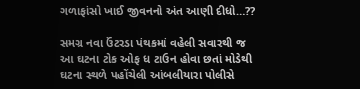ગળાફાંસો ખાઈ જીવનનો અંત આણી દીધો…??

સમગ્ર નવા ઉંટરડા પંથકમાં વહેલી સવારથી જ આ ઘટના ટોક ઓફ ધ ટાઉન હોવા છતાં મોડેથી ઘટના સ્થળે પહોંચેલી આંબલીયારા પોલીસે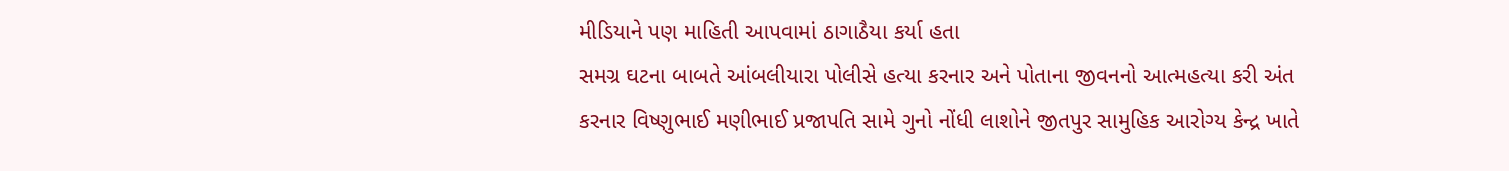મીડિયાને પણ માહિતી આપવામાં ઠાગાઠૈયા કર્યા હતા
સમગ્ર ઘટના બાબતે આંબલીયારા પોલીસે હત્યા કરનાર અને પોતાના જીવનનો આત્મહત્યા કરી અંત કરનાર વિષ્ણુભાઈ મણીભાઈ પ્રજાપતિ સામે ગુનો નોંધી લાશોને જીતપુર સામુહિક આરોગ્ય કેન્દ્ર ખાતે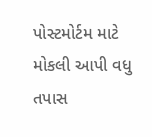પોસ્ટમોર્ટમ માટે મોકલી આપી વધુ તપાસ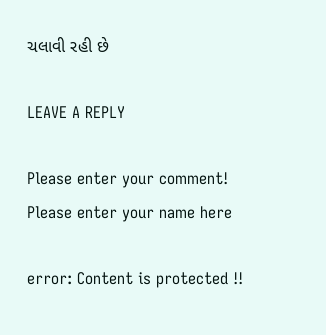ચલાવી રહી છે

LEAVE A REPLY

Please enter your comment!
Please enter your name here

error: Content is protected !!